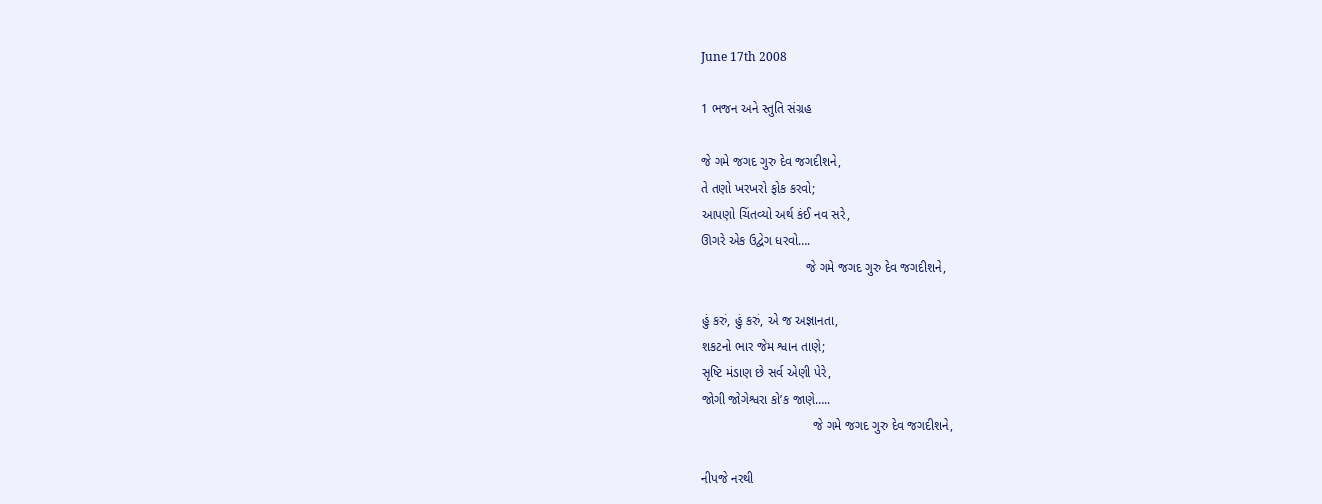June 17th 2008

1 ભજન અને સ્તુતિ સંગ્રહ

જે ગમે જગદ ગુરુ દેવ જગદીશને,
તે તણો ખરખરો ફોક કરવો;
આપણો ચિંતવ્યો અર્થ કંઈ નવ સરે,
ઊગરે એક ઉદ્વેગ ધરવો….
                             જે ગમે જગદ ગુરુ દેવ જગદીશને,

હું કરું, હું કરું, એ જ અજ્ઞાનતા,
શકટનો ભાર જેમ શ્વાન તાણે;
સૃષ્ટિ મંડાણ છે સર્વ એણી પેરે,
જોગી જોગેશ્વરા કો’ક જાણે…..
                               જે ગમે જગદ ગુરુ દેવ જગદીશને,

નીપજે નરથી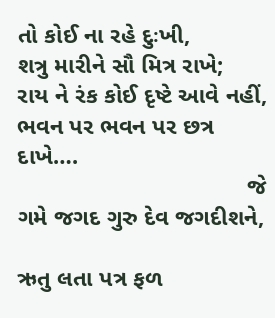તો કોઈ ના રહે દુઃખી,
શત્રુ મારીને સૌ મિત્ર રાખે;
રાય ને રંક કોઈ દૃષ્ટે આવે નહીં,
ભવન પર ભવન પર છત્ર દાખે….
                                   જે ગમે જગદ ગુરુ દેવ જગદીશને,

ઋતુ લતા પત્ર ફળ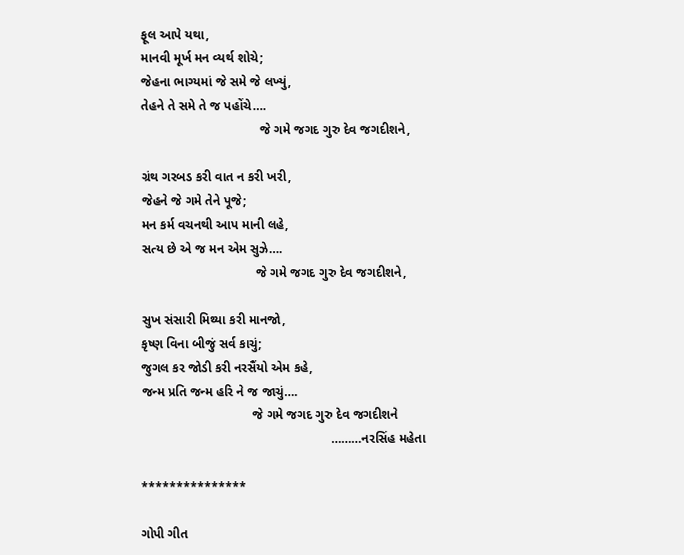ફૂલ આપે યથા,
માનવી મૂર્ખ મન વ્યર્થ શોચે;
જેહના ભાગ્યમાં જે સમે જે લખ્યું,
તેહને તે સમે તે જ પહોંચે….
                                 જે ગમે જગદ ગુરુ દેવ જગદીશને,

ગ્રંથ ગરબડ કરી વાત ન કરી ખરી,
જેહને જે ગમે તેને પૂજે;
મન કર્મ વચનથી આપ માની લહે,
સત્ય છે એ જ મન એમ સુઝે….
                                જે ગમે જગદ ગુરુ દેવ જગદીશને,

સુખ સંસારી મિથ્યા કરી માનજો,
કૃષ્ણ વિના બીજું સર્વ કાચું;
જુગલ કર જોડી કરી નરસૈંયો એમ કહે,
જન્મ પ્રતિ જન્મ હરિ ને જ જાચું….
                               જે ગમે જગદ ગુરુ દેવ જગદીશને
                                                     ………નરસિંહ મહેતા

***************

ગોપી ગીત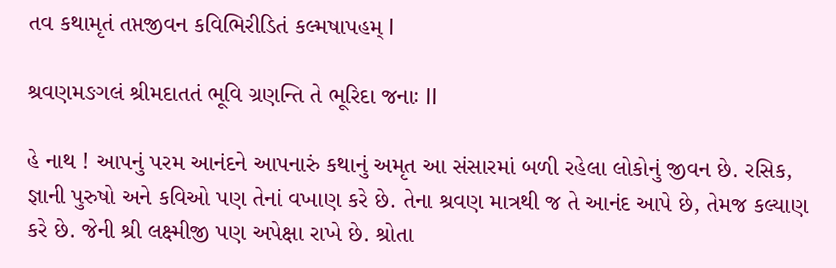તવ કથામૃતં તપ્તજીવન કવિભિરીડિતં કલ્મષાપહમ્ l

શ્રવણમઙગલં શ્રીમદાતતં ભૂવિ ગ્રણન્તિ તે ભૂરિદા જનાઃ ll

હે નાથ ! આપનું પરમ આનંદને આપનારું કથાનું અમૃત આ સંસારમાં બળી રહેલા લોકોનું જીવન છે. રસિક, જ્ઞાની પુરુષો અને કવિઓ પણ તેનાં વખાણ કરે છે. તેના શ્રવણ માત્રથી જ તે આનંદ આપે છે, તેમજ કલ્યાણ કરે છે. જેની શ્રી લક્ષ્મીજી પણ અપેક્ષા રાખે છે. શ્રોતા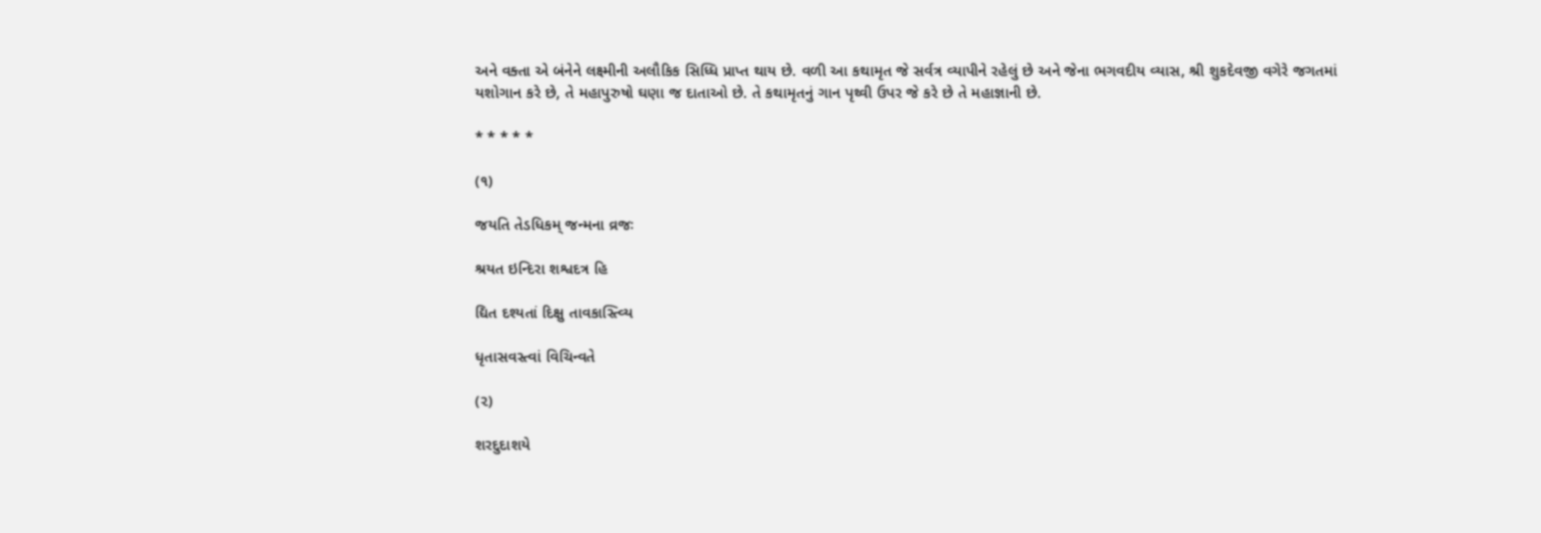અને વક્તા એ બંનેને લક્ષ્મીની અલૌકિક સિધ્ધિ પ્રાપ્ત થાય છે. વળી આ કથામૃત જે સર્વત્ર વ્યાપીને રહેલું છે અને જેના ભગવદીય વ્યાસ, શ્રી શુકદેવજી વગેરે જગતમાં યશોગાન કરે છે, તે મહાપુરુષો ઘણા જ દાતાઓ છે. તે કથામૃતનું ગાન પૃથ્વી ઉપર જે કરે છે તે મહાજ્ઞાની છે.

* * * * *

(૧)

જયતિ તેડધિકમ્ જન્મના વ્રજઃ

શ્રયત ઇન્દિરા શશ્વદત્ર હિ

દ્યિત દશ્યતાં દિક્ષુ તાવકાસ્ત્વ્યિ

ધૃતાસવસ્ત્વાં વિચિન્વતે

(૨)

શરદુદાશયે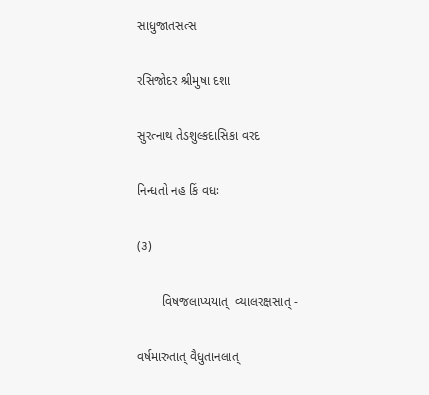સાધુજાતસત્સ

રસિજોદર શ્રીમુષા દશા

સુરત્નાથ તેડશુલ્કદાસિકા વરદ

નિન્ધતો નહ કિં વધઃ

(૩)

       વિષજલાપ્યયાત્  વ્યાલરક્ષસાત્ -

વર્ષમારુતાત્ વૈધુતાનલાત્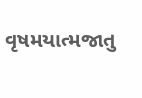વૃષમયાત્મજાતુ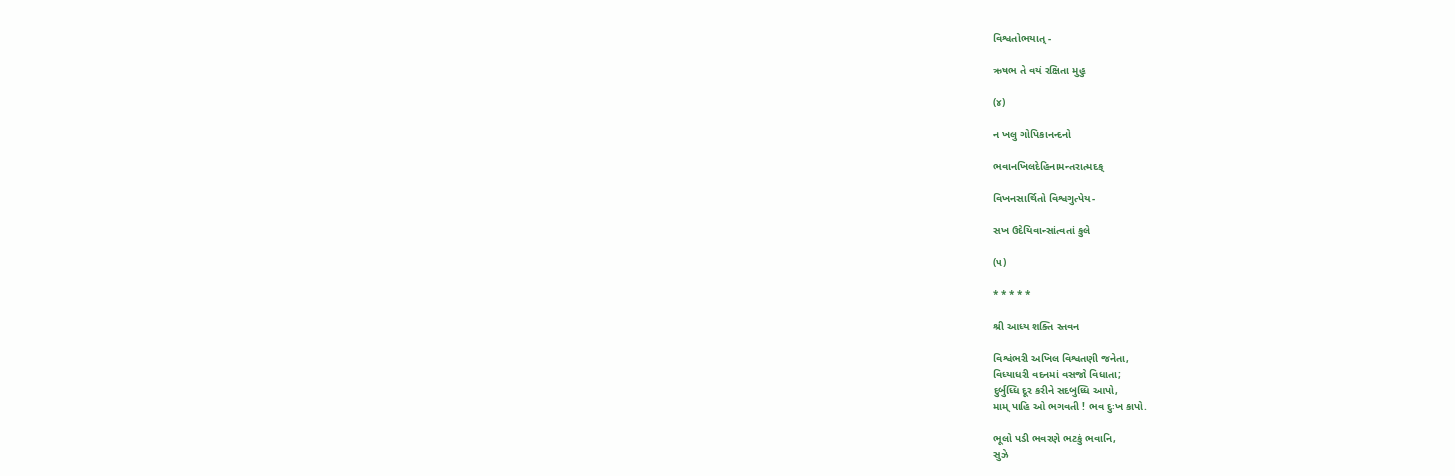વિશ્વતોભયાત્ -

ઋષભ તે વયં રક્ષિતા મુહુ

(૪)

ન ખલુ ગોપિકાનન્દનો

ભવાનખિલદેહિનામન્તરાત્મદક્

વિખનસાર્થિતો વિશ્વગુત્પેય-

સખ ઉદેયિવાન્સાંત્વતાં કુલે

(૫)

* * * * *

શ્રી આધ્ય શક્તિ સ્તવન

વિશ્વંભરી અખિલ વિશ્વતણી જનેતા,
વિધ્યાધરી વદનમાં વસજો વિધાતા;
દુર્બુધ્ધિ દૂર કરીને સદબુધ્ધિ આપો,
મામ્ પાહિ ઓ ભગવતી ! ભવ દુઃખ કાપો.

ભૂલો પડી ભવરણે ભટકું ભવાનિ,
સુઝે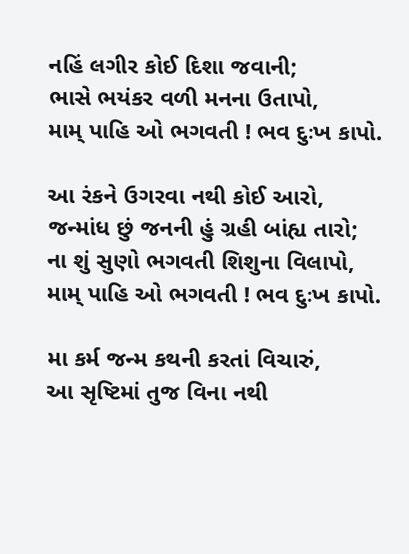નહિં લગીર કોઈ દિશા જવાની;
ભાસે ભયંકર વળી મનના ઉતાપો,
મામ્ પાહિ ઓ ભગવતી ! ભવ દુઃખ કાપો.

આ રંકને ઉગરવા નથી કોઈ આરો,
જન્માંધ છું જનની હું ગ્રહી બાંહ્ય તારો;
ના શું સુણો ભગવતી શિશુના વિલાપો,
મામ્ પાહિ ઓ ભગવતી ! ભવ દુઃખ કાપો.

મા કર્મ જન્મ કથની કરતાં વિચારું,
આ સૃષ્ટિમાં તુજ વિના નથી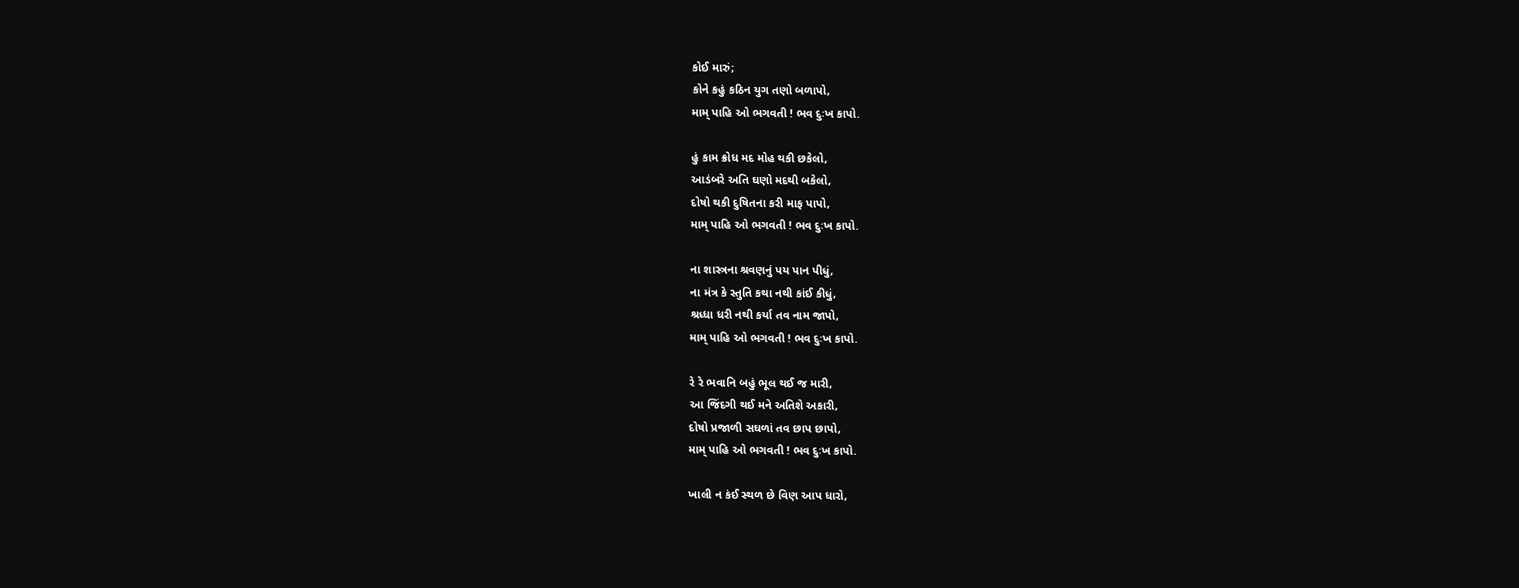કોઈ મારું;
કોને કહું કઠિન યુગ તણો બળાપો,
મામ્ પાહિ ઓ ભગવતી ! ભવ દુઃખ કાપો.

હું કામ ક્રોધ મદ મોહ થકી છકેલો,
આડંબરે અતિ ઘણો મદથી બકેલો,
દોષો થકી દુષિતના કરી માફ પાપો,
મામ્ પાહિ ઓ ભગવતી ! ભવ દુઃખ કાપો.

ના શાસ્ત્રના શ્રવણનું પય પાન પીધું,
ના મંત્ર કે સ્તુતિ કથા નથી કાંઈ કીધું,
શ્રધ્ધા ધરી નથી કર્યા તવ નામ જાપો,
મામ્ પાહિ ઓ ભગવતી ! ભવ દુઃખ કાપો.

રે રે ભવાનિ બહું ભૂલ થઈ જ મારી,
આ જિંદગી થઈ મને અતિશે અકારી,
દોષો પ્રજાળી સઘળાં તવ છાપ છાપો,
મામ્ પાહિ ઓ ભગવતી ! ભવ દુઃખ કાપો.

ખાલી ન કંઈ સ્થળ છે વિણ આપ ધારો,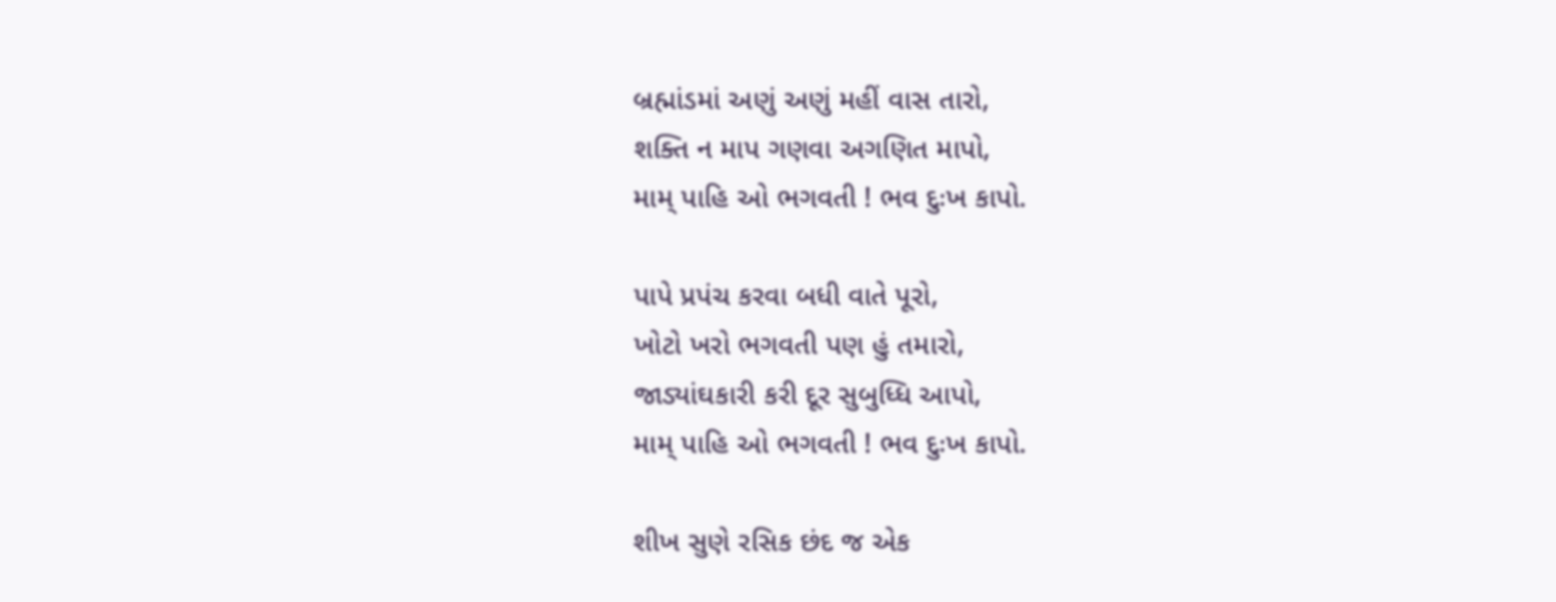બ્રહ્માંડમાં અણું અણું મહીં વાસ તારો,
શક્તિ ન માપ ગણવા અગણિત માપો,
મામ્ પાહિ ઓ ભગવતી ! ભવ દુઃખ કાપો.

પાપે પ્રપંચ કરવા બધી વાતે પૂરો,
ખોટો ખરો ભગવતી પણ હું તમારો,
જાડ્યાંઘકારી કરી દૂર સુબુધ્ધિ આપો,
મામ્ પાહિ ઓ ભગવતી ! ભવ દુઃખ કાપો.

શીખ સુણે રસિક છંદ જ એક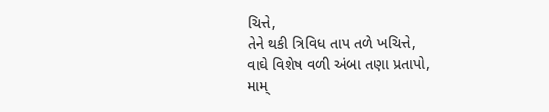ચિત્તે,
તેને થકી ત્રિવિધ તાપ તળે ખચિત્તે,
વાઘે વિશેષ વળી અંબા તણા પ્રતાપો,
મામ્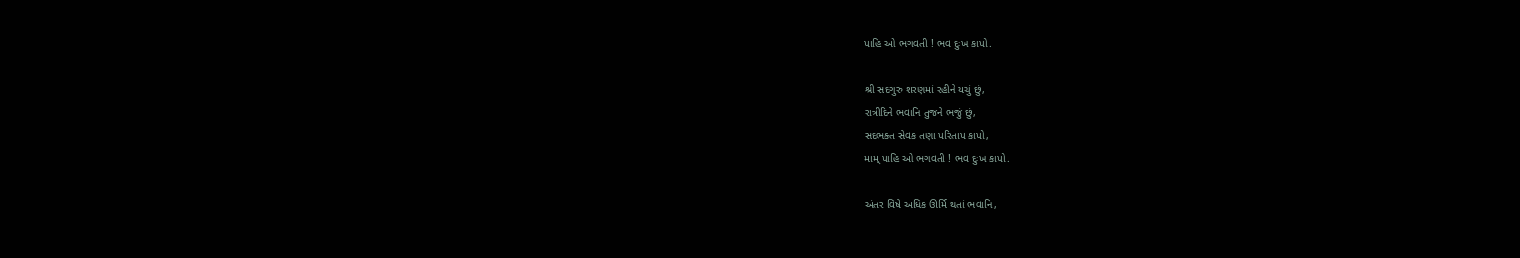પાહિ ઓ ભગવતી ! ભવ દુઃખ કાપો.

શ્રી સદગુરુ શરણમાં રહીને યચું છું,
રાત્રીદિને ભવાનિ તુજને ભજું છું,
સદભક્ત સેવક તણા પરિતાપ કાપો,
મામ્ પાહિ ઓ ભગવતી ! ભવ દુઃખ કાપો.

અંતર વિષે અધિક ઊર્મિ થતાં ભવાનિ,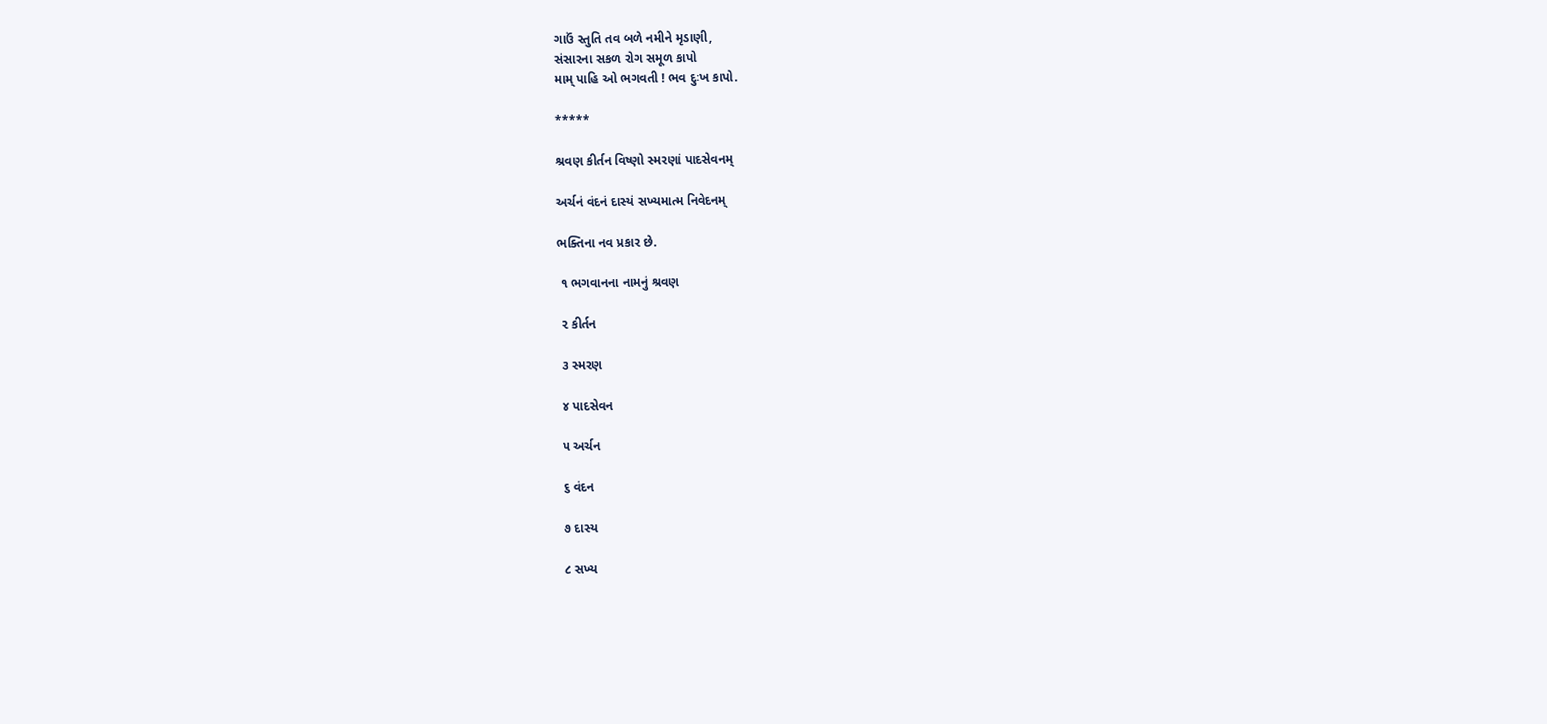ગાઉં સ્તુતિ તવ બળે નમીને મૃડાણી,
સંસારના સકળ રોગ સમૂળ કાપો
મામ્ પાહિ ઓ ભગવતી ! ભવ દુઃખ કાપો.

*****

શ્રવણ કીર્તન વિષ્ણો સ્મરણાં પાદસેવનમ્

અર્ચનં વંદનં દાસ્યં સખ્યમાત્મ નિવેદનમ્

ભક્તિના નવ પ્રકાર છે.

 ૧ ભગવાનના નામનું શ્રવણ

 ૨ કીર્તન

 ૩ સ્મરણ

 ૪ પાદસેવન

 ૫ અર્ચન

 ૬ વંદન

 ૭ દાસ્ય

 ૮ સખ્ય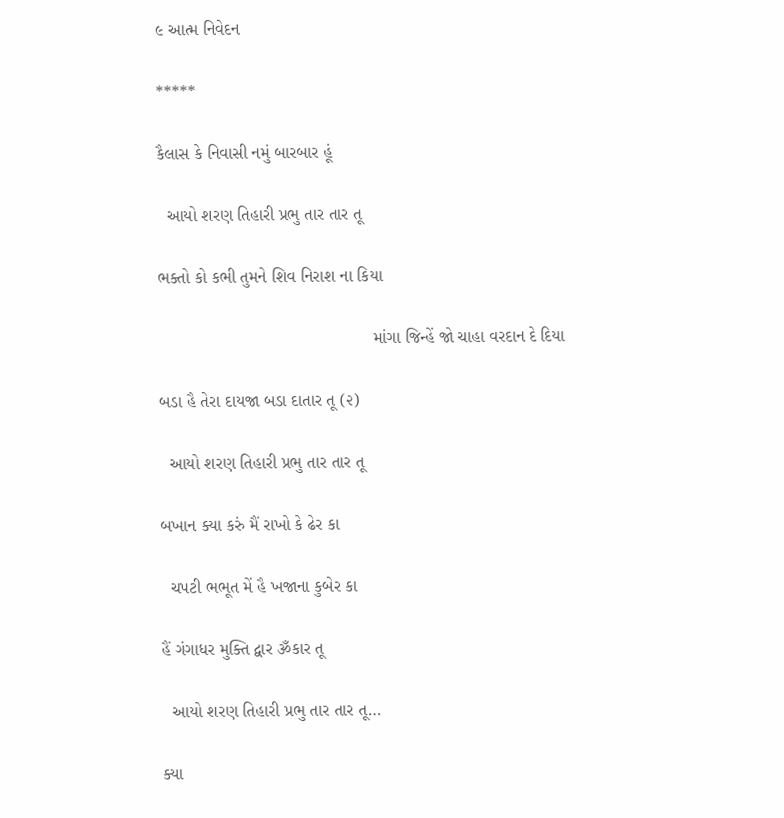૯ આત્મ નિવેદન

*****

કૈલાસ કે નિવાસી નમું બારબાર હૂં

  આયો શરણ તિહારી પ્રભુ તાર તાર તૂ

ભક્તો કો કભી તુમને શિવ નિરાશ ના કિયા

                                             માંગા જિન્હેં જો ચાહા વરદાન દે દિયા

બડા હૈ તેરા દાયજા બડા દાતાર તૂ (૨)

  આયો શરણ તિહારી પ્રભુ તાર તાર તૂ

બખાન ક્યા કરું મૈં રાખો કે ઢેર કા

  ચપટી ભભૂત મેં હૈ ખજાના કુબેર કા

હૈં ગંગાધર મુક્તિ દ્વાર ૐકાર તૂ

  આયો શરણ તિહારી પ્રભુ તાર તાર તૂ…

ક્યા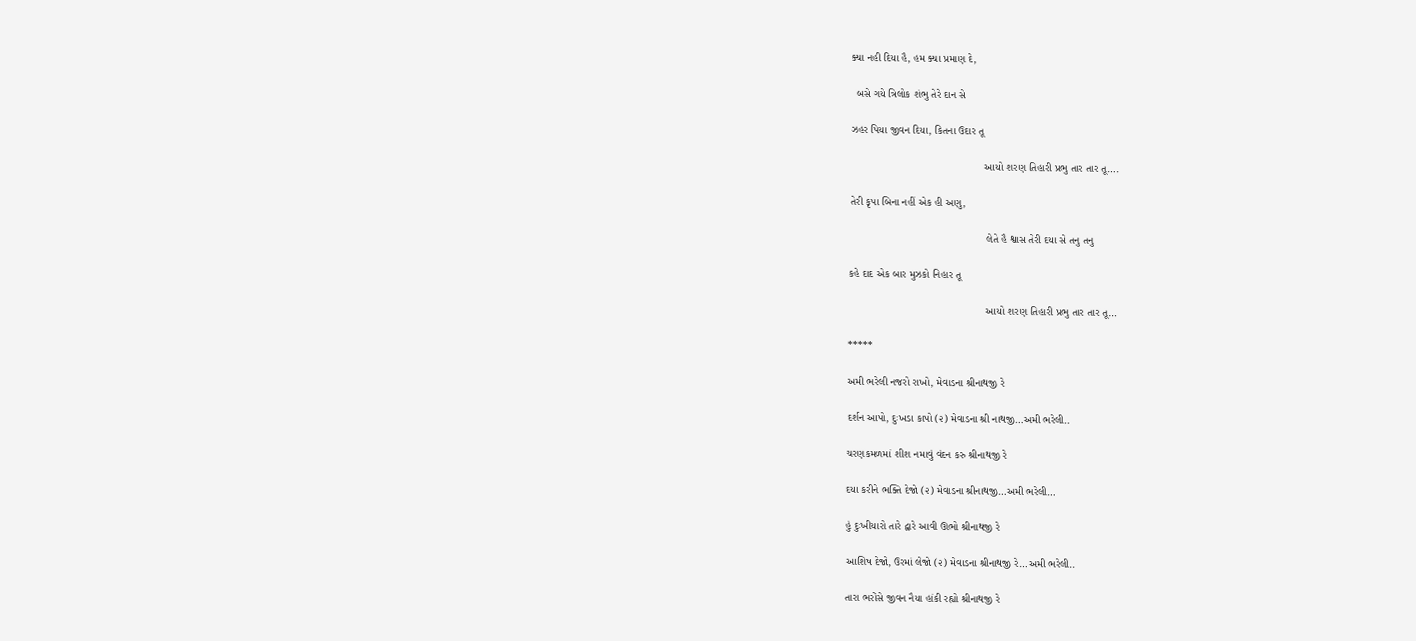ક્યા નહી દિયા હૈ, હમ ક્યા પ્રમાણ દે,

  બસે ગયે ત્રિલોક શંભુ તેરે દાન સે

ઝહર પિયા જીવન દિયા, કિતના ઉદાર તૂ

                                             આયો શરણ તિહારી પ્રભુ તાર તાર તૂ….

તેરી કૃપા બિના નહીં એક હી અણુ,

                                              લેતે હૈ શ્વાસ તેરી દયા સે તનુ તનુ

કહે દાદ એક બાર મુઝકો નિહાર તૂ

                                              આયો શરણ તિહારી પ્રભુ તાર તાર તૂ…

*****

અમી ભરેલી નજરો રાખો, મેવાડના શ્રીનાથજી રે

દર્શન આપો, દુઃખડા કાપો (૨) મેવાડના શ્રી નાથજી…અમી ભરેલી..

ચરણકમળમાં શીશ નમાવું વંદન કરુ શ્રીનાથજી રે

દયા કરીને ભક્તિ દેજો (૨) મેવાડના શ્રીનાથજી…અમી ભરેલી…

હું દુઃખીયારો તારે દ્વારે આવી ઊભો શ્રીનાથજી રે

આશિષ દેજો, ઉરમાં લેજો (૨) મેવાડના શ્રીનાથજી રે…અમી ભરેલી..

તારા ભરોંસે જીવન નૈયા હાંકી રહ્યો શ્રીનાથજી રે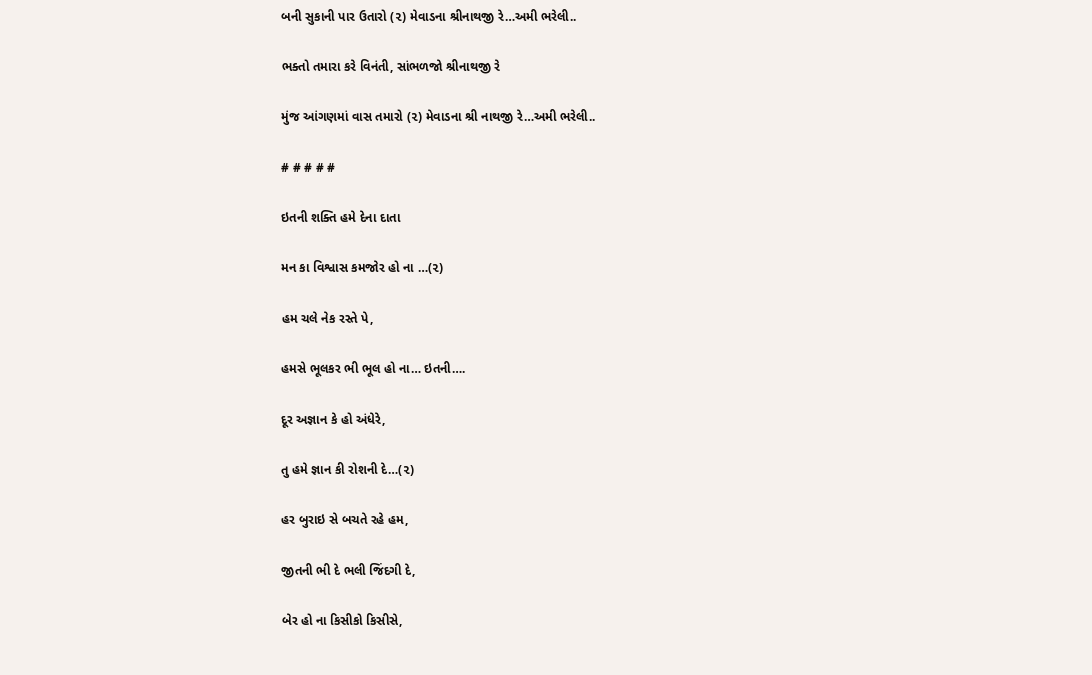બની સુકાની પાર ઉતારો (૨) મેવાડના શ્રીનાથજી રે…અમી ભરેલી..

ભક્તો તમારા કરે વિનંતી, સાંભળજો શ્રીનાથજી રે

મુંજ આંગણમાં વાસ તમારો (૨) મેવાડના શ્રી નાથજી રે…અમી ભરેલી..

# # # # #

ઇતની શક્તિ હમે દેના દાતા

મન કા વિશ્વાસ કમજોર હો ના …(૨)

હમ ચલે નેક રસ્તે પે,

હમસે ભૂલકર ભી ભૂલ હો ના… ઇતની….

દૂર અજ્ઞાન કે હો અંધેરે,

તુ હમે જ્ઞાન કી રોશની દે…(૨)

હર બુરાઇ સે બચતે રહે હમ,

જીતની ભી દે ભલી જિંદગી દે,

બેર હો ના કિસીકો કિસીસે,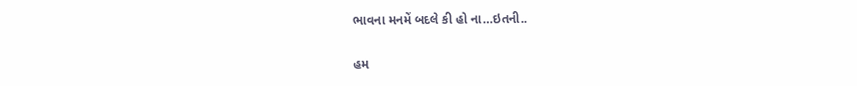ભાવના મનમેં બદલે કી હો ના…ઇતની..

હમ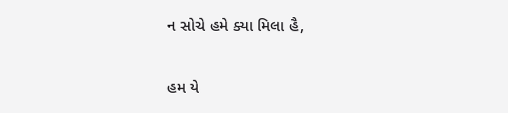ન સોચે હમે ક્યા મિલા હૈ,

હમ યે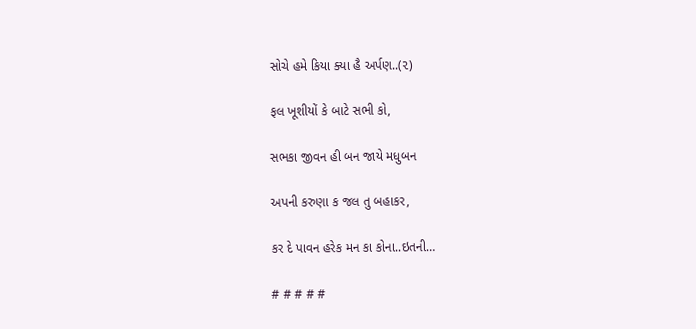સોચે હમે કિયા ક્યા હૈ અર્પણ..(૨)

ફલ ખૂશીયોં કે બાટે સભી કો,

સભકા જીવન હી બન જાયે મધુબન

અપની કરુણા ક જલ તુ બહાકર,

કર દે પાવન હરેક મન કા કોના..ઇતની…

# # # # #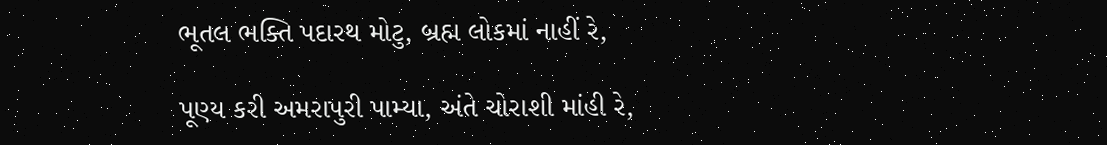ભૂતલ ભક્તિ પદારથ મોટુ, બ્રહ્મ લોકમાં નાહીં રે,

પૂણ્ય કરી અમરાપુરી પામ્યા, અંતે ચોરાશી માંહી રે,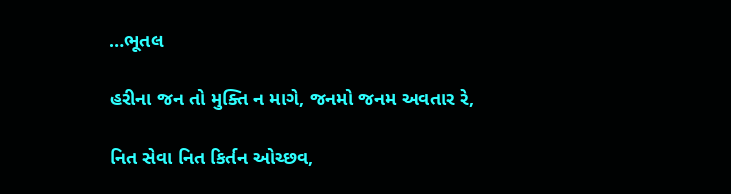…ભૂતલ

હરીના જન તો મુક્તિ ન માગે, જનમો જનમ અવતાર રે,

નિત સેવા નિત કિર્તન ઓચ્છવ,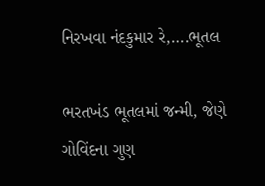નિરખવા નંદકુમાર રે,….ભૂતલ

ભરતખંડ ભૂતલમાં જન્મી, જેણે ગોવિંદના ગુણ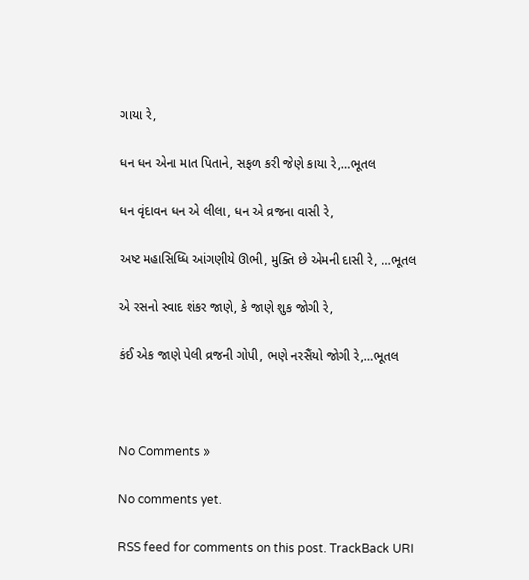ગાયા રે,

ધન ધન એના માત પિતાને, સફળ કરી જેણે કાયા રે,…ભૂતલ

ધન વૃંદાવન ધન એ લીલા, ધન એ વ્રજના વાસી રે,

અષ્ટ મહાસિધ્ધિ આંગણીયે ઊભી, મુક્તિ છે એમની દાસી રે, …ભૂતલ

એ રસનો સ્વાદ શંકર જાણે, કે જાણે શુક જોગી રે,

કંઈ એક જાણે પેલી વ્રજની ગોપી, ભણે નરસૈંયો જોગી રે,…ભૂતલ



No Comments »

No comments yet.

RSS feed for comments on this post. TrackBack URI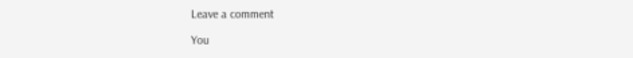Leave a comment

You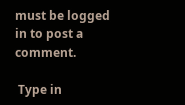must be logged in to post a comment.

 Type in